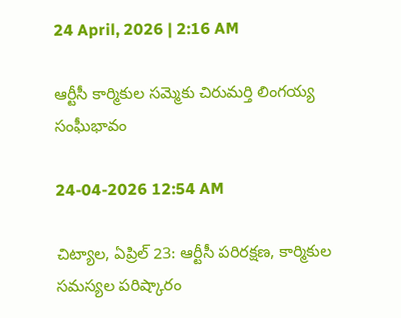24 April, 2026 | 2:16 AM

ఆర్టీసీ కార్మికుల సమ్మెకు చిరుమర్తి లింగయ్య సంఘీభావం

24-04-2026 12:54 AM

చిట్యాల, ఏప్రిల్ 23: ఆర్టీసీ పరిరక్షణ, కార్మికుల సమస్యల పరిష్కారం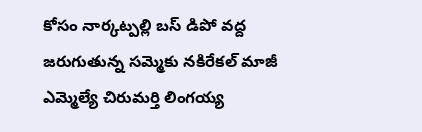కోసం నార్కట్పల్లి బస్ డిపో వద్ద జరుగుతున్న సమ్మెకు నకిరేకల్ మాజీ ఎమ్మెల్యే చిరుమర్తి లింగయ్య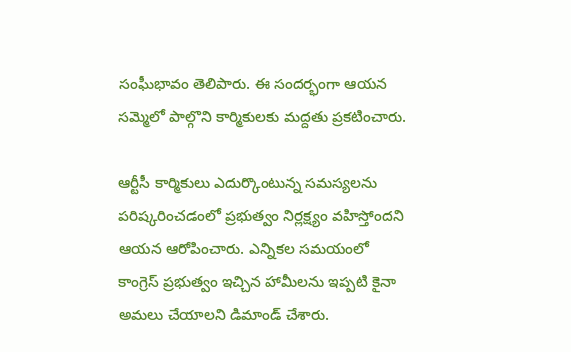సంఘీభావం తెలిపారు. ఈ సందర్భంగా ఆయన సమ్మెలో పాల్గొని కార్మికులకు మద్దతు ప్రకటించారు.

ఆర్టీసీ కార్మికులు ఎదుర్కొంటున్న సమస్యలను పరిష్కరించడంలో ప్రభుత్వం నిర్లక్ష్యం వహిస్తోందని ఆయన ఆరోపించారు. ఎన్నికల సమయంలో కాంగ్రెస్ ప్రభుత్వం ఇచ్చిన హామీలను ఇప్పటి కైనా అమలు చేయాలని డిమాండ్ చేశారు.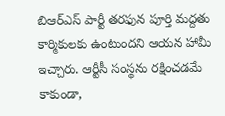బిఆర్‌ఎస్ పార్టీ తరఫున పూర్తి మద్దతు కార్మికులకు ఉంటుందని ఆయన హామీ ఇచ్చారు. ఆర్టీసీ సంస్థను రక్షించడమే కాకుండా,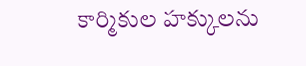కార్మికుల హక్కులను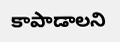కాపాడాలని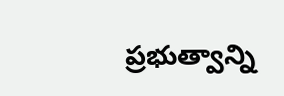ప్రభుత్వాన్ని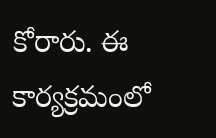కోరారు. ఈ కార్యక్రమంలో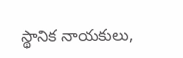స్థానిక నాయకులు,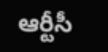ఆర్టీసీ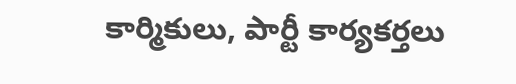కార్మికులు, పార్టీ కార్యకర్తలు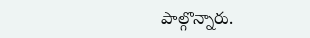పాల్గొన్నారు.